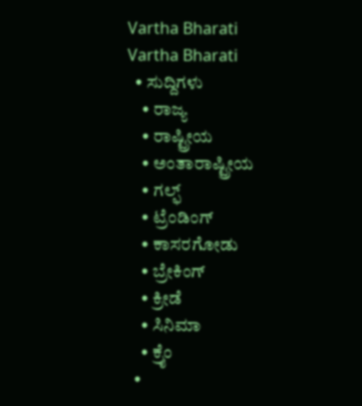Vartha Bharati
Vartha Bharati
  • ಸುದ್ದಿಗಳು
    • ರಾಜ್ಯ
    • ರಾಷ್ಟ್ರೀಯ
    • ಅಂತಾರಾಷ್ಟ್ರೀಯ
    • ಗಲ್ಫ್
    • ಟ್ರೆಂಡಿಂಗ್
    • ಕಾಸರಗೋಡು
    • ಬ್ರೇಕಿಂಗ್
    • ಕ್ರೀಡೆ
    • ಸಿನಿಮಾ
    • ಕ್ರೈಂ
  •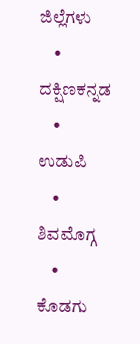ಜಿಲ್ಲೆಗಳು
    • ದಕ್ಷಿಣಕನ್ನಡ
    • ಉಡುಪಿ
    • ಶಿವಮೊಗ್ಗ
    • ಕೊಡಗು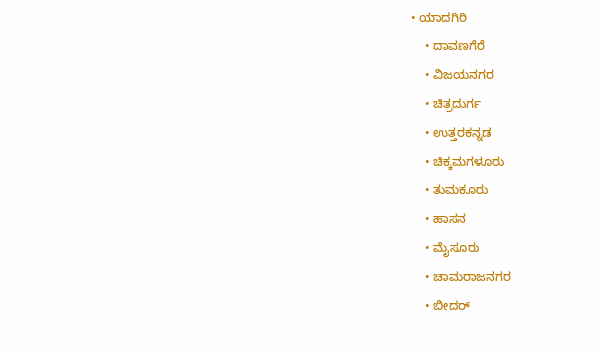• ಯಾದಗಿರಿ
    • ದಾವಣಗೆರೆ
    • ವಿಜಯನಗರ
    • ಚಿತ್ರದುರ್ಗ
    • ಉತ್ತರಕನ್ನಡ
    • ಚಿಕ್ಕಮಗಳೂರು
    • ತುಮಕೂರು
    • ಹಾಸನ
    • ಮೈಸೂರು
    • ಚಾಮರಾಜನಗರ
    • ಬೀದರ್‌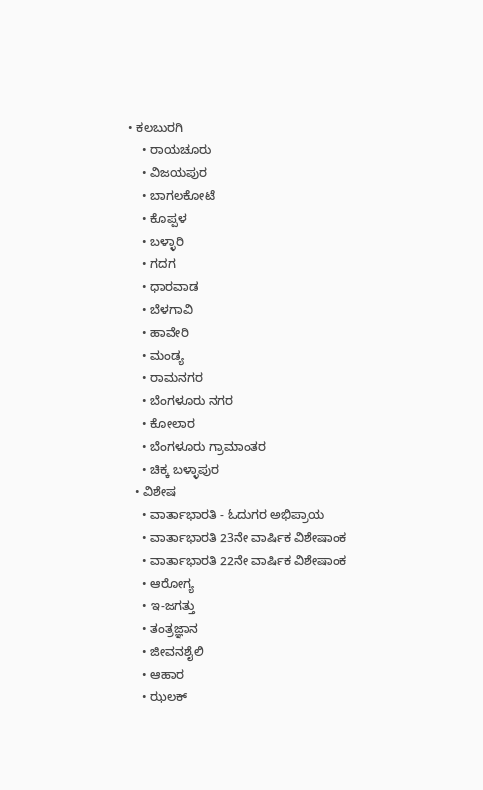• ಕಲಬುರಗಿ
    • ರಾಯಚೂರು
    • ವಿಜಯಪುರ
    • ಬಾಗಲಕೋಟೆ
    • ಕೊಪ್ಪಳ
    • ಬಳ್ಳಾರಿ
    • ಗದಗ
    • ಧಾರವಾಡ‌
    • ಬೆಳಗಾವಿ
    • ಹಾವೇರಿ
    • ಮಂಡ್ಯ
    • ರಾಮನಗರ
    • ಬೆಂಗಳೂರು ನಗರ
    • ಕೋಲಾರ
    • ಬೆಂಗಳೂರು ಗ್ರಾಮಾಂತರ
    • ಚಿಕ್ಕ ಬಳ್ಳಾಪುರ
  • ವಿಶೇಷ
    • ವಾರ್ತಾಭಾರತಿ - ಓದುಗರ ಅಭಿಪ್ರಾಯ
    • ವಾರ್ತಾಭಾರತಿ 23ನೇ ವಾರ್ಷಿಕ ವಿಶೇಷಾಂಕ
    • ವಾರ್ತಾಭಾರತಿ 22ನೇ ವಾರ್ಷಿಕ ವಿಶೇಷಾಂಕ
    • ಆರೋಗ್ಯ
    • ಇ-ಜಗತ್ತು
    • ತಂತ್ರಜ್ಞಾನ
    • ಜೀವನಶೈಲಿ
    • ಆಹಾರ
    • ಝಲಕ್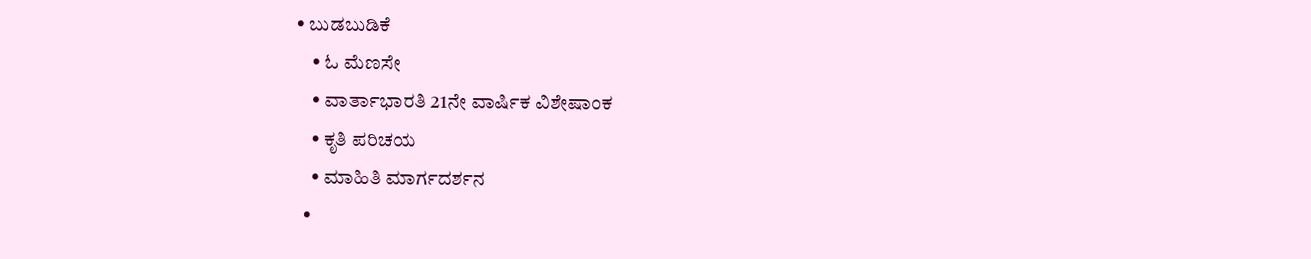• ಬುಡಬುಡಿಕೆ
    • ಓ ಮೆಣಸೇ
    • ವಾರ್ತಾಭಾರತಿ 21ನೇ ವಾರ್ಷಿಕ ವಿಶೇಷಾಂಕ
    • ಕೃತಿ ಪರಿಚಯ
    • ಮಾಹಿತಿ ಮಾರ್ಗದರ್ಶನ
  •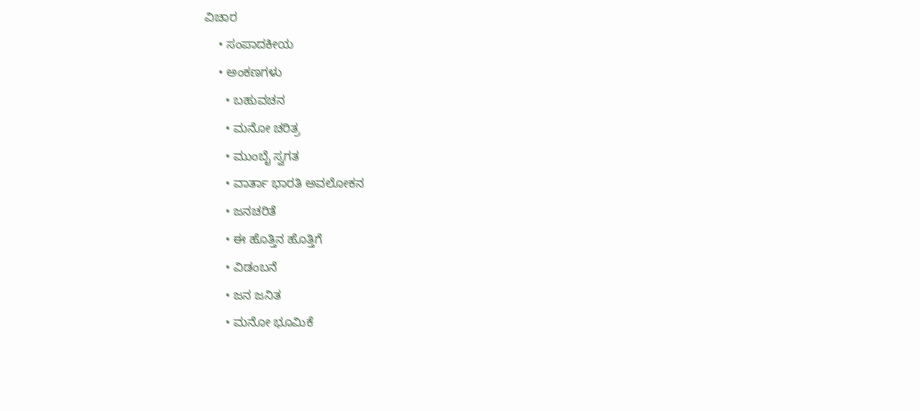ವಿಚಾರ
    • ಸಂಪಾದಕೀಯ
    • ಅಂಕಣಗಳು
      • ಬಹುವಚನ
      • ಮನೋ ಚರಿತ್ರ
      • ಮುಂಬೈ ಸ್ವಗತ
      • ವಾರ್ತಾ ಭಾರತಿ ಅವಲೋಕನ
      • ಜನಚರಿತೆ
      • ಈ ಹೊತ್ತಿನ ಹೊತ್ತಿಗೆ
      • ವಿಡಂಬನೆ
      • ಜನ ಜನಿತ
      • ಮನೋ ಭೂಮಿಕೆ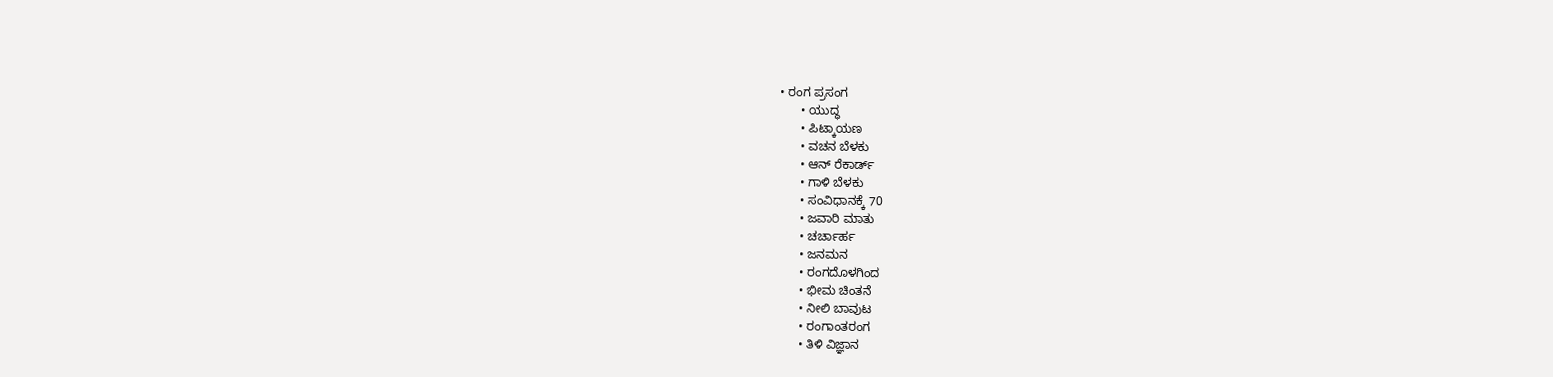• ರಂಗ ಪ್ರಸಂಗ
      • ಯುದ್ಧ
      • ಪಿಟ್ಕಾಯಣ
      • ವಚನ ಬೆಳಕು
      • ಆನ್ ರೆಕಾರ್ಡ್
      • ಗಾಳಿ ಬೆಳಕು
      • ಸಂವಿಧಾನಕ್ಕೆ 70
      • ಜವಾರಿ ಮಾತು
      • ಚರ್ಚಾರ್ಹ
      • ಜನಮನ
      • ರಂಗದೊಳಗಿಂದ
      • ಭೀಮ ಚಿಂತನೆ
      • ನೀಲಿ ಬಾವುಟ
      • ರಂಗಾಂತರಂಗ
      • ತಿಳಿ ವಿಜ್ಞಾನ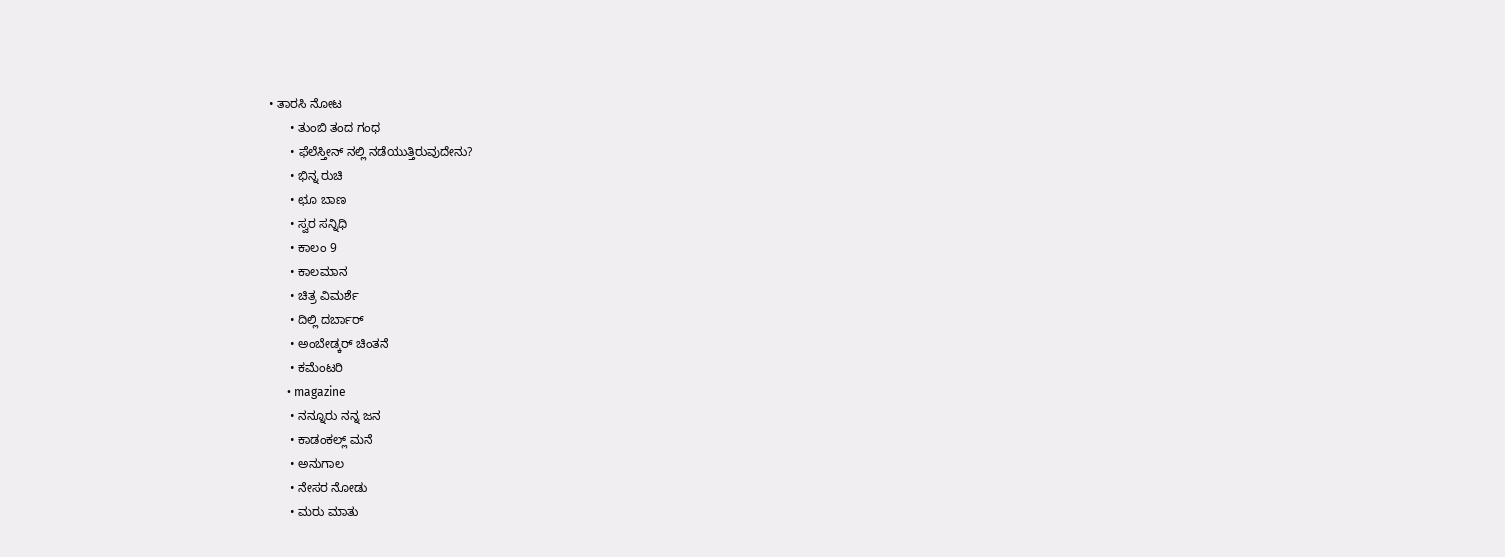• ತಾರಸಿ ನೋಟ
      • ತುಂಬಿ ತಂದ ಗಂಧ
      • ಫೆಲೆಸ್ತೀನ್ ‌ನಲ್ಲಿ ನಡೆಯುತ್ತಿರುವುದೇನು?
      • ಭಿನ್ನ ರುಚಿ
      • ಛೂ ಬಾಣ
      • ಸ್ವರ ಸನ್ನಿಧಿ
      • ಕಾಲಂ 9
      • ಕಾಲಮಾನ
      • ಚಿತ್ರ ವಿಮರ್ಶೆ
      • ದಿಲ್ಲಿ ದರ್ಬಾರ್
      • ಅಂಬೇಡ್ಕರ್ ಚಿಂತನೆ
      • ಕಮೆಂಟರಿ
      • magazine
      • ನನ್ನೂರು ನನ್ನ ಜನ
      • ಕಾಡಂಕಲ್ಲ್ ಮನೆ
      • ಅನುಗಾಲ
      • ನೇಸರ ನೋಡು
      • ಮರು ಮಾತು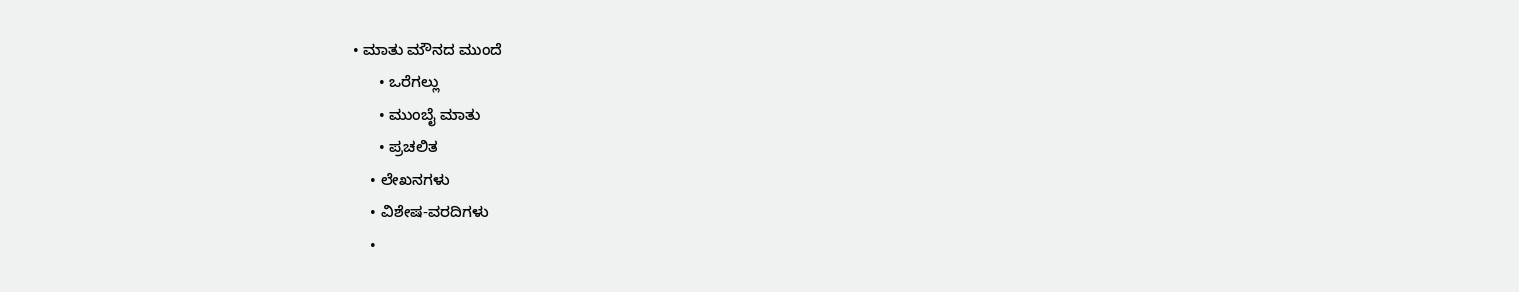• ಮಾತು ಮೌನದ ಮುಂದೆ
      • ಒರೆಗಲ್ಲು
      • ಮುಂಬೈ ಮಾತು
      • ಪ್ರಚಲಿತ
    • ಲೇಖನಗಳು
    • ವಿಶೇಷ-ವರದಿಗಳು
    •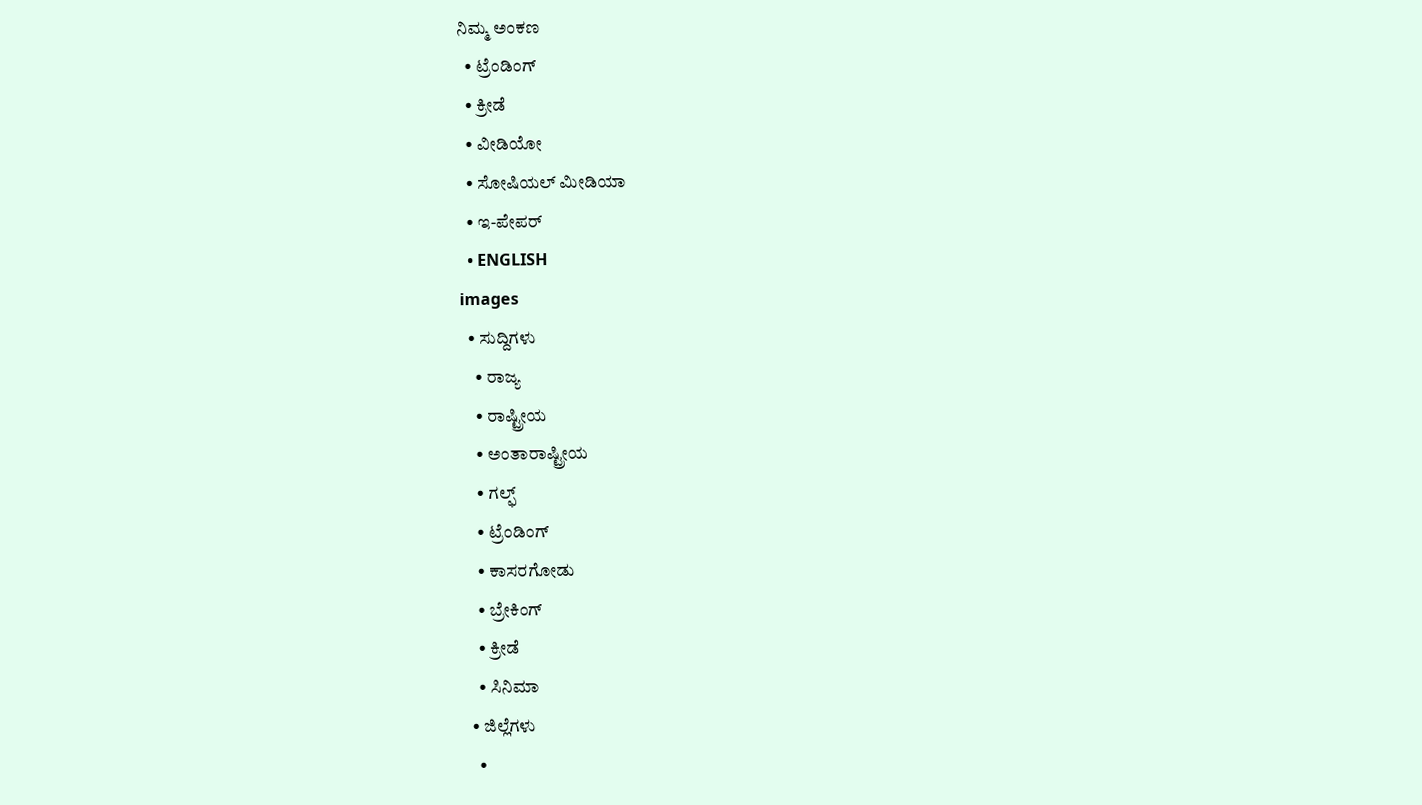ನಿಮ್ಮ ಅಂಕಣ
  • ಟ್ರೆಂಡಿಂಗ್
  • ಕ್ರೀಡೆ
  • ವೀಡಿಯೋ
  • ಸೋಷಿಯಲ್ ಮೀಡಿಯಾ
  • ಇ-ಪೇಪರ್
  • ENGLISH
images
  • ಸುದ್ದಿಗಳು
    • ರಾಜ್ಯ
    • ರಾಷ್ಟ್ರೀಯ
    • ಅಂತಾರಾಷ್ಟ್ರೀಯ
    • ಗಲ್ಫ್
    • ಟ್ರೆಂಡಿಂಗ್
    • ಕಾಸರಗೋಡು
    • ಬ್ರೇಕಿಂಗ್
    • ಕ್ರೀಡೆ
    • ಸಿನಿಮಾ
  • ಜಿಲ್ಲೆಗಳು
    •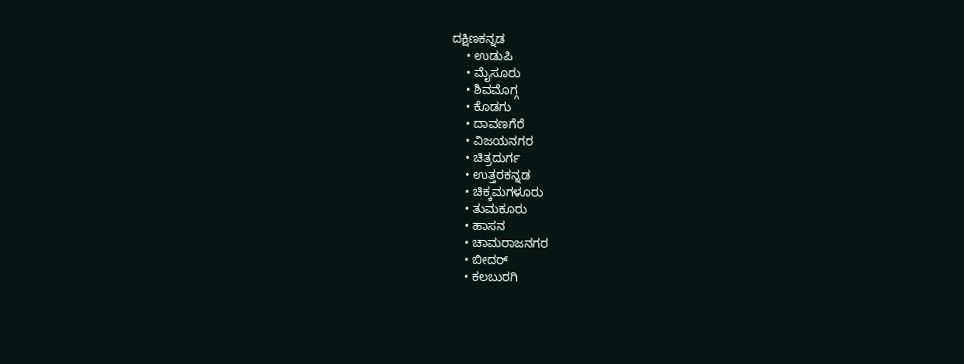ದಕ್ಷಿಣಕನ್ನಡ
    • ಉಡುಪಿ
    • ಮೈಸೂರು
    • ಶಿವಮೊಗ್ಗ
    • ಕೊಡಗು
    • ದಾವಣಗೆರೆ
    • ವಿಜಯನಗರ
    • ಚಿತ್ರದುರ್ಗ
    • ಉತ್ತರಕನ್ನಡ
    • ಚಿಕ್ಕಮಗಳೂರು
    • ತುಮಕೂರು
    • ಹಾಸನ
    • ಚಾಮರಾಜನಗರ
    • ಬೀದರ್‌
    • ಕಲಬುರಗಿ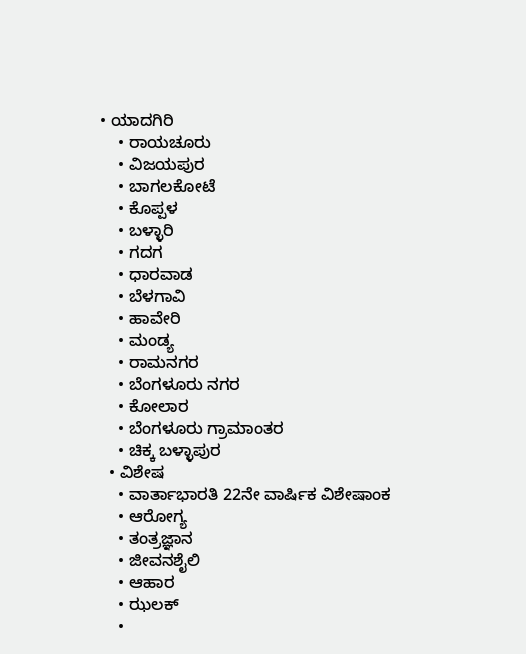• ಯಾದಗಿರಿ
    • ರಾಯಚೂರು
    • ವಿಜಯಪುರ
    • ಬಾಗಲಕೋಟೆ
    • ಕೊಪ್ಪಳ
    • ಬಳ್ಳಾರಿ
    • ಗದಗ
    • ಧಾರವಾಡ
    • ಬೆಳಗಾವಿ
    • ಹಾವೇರಿ
    • ಮಂಡ್ಯ
    • ರಾಮನಗರ
    • ಬೆಂಗಳೂರು ನಗರ
    • ಕೋಲಾರ
    • ಬೆಂಗಳೂರು ಗ್ರಾಮಾಂತರ
    • ಚಿಕ್ಕ ಬಳ್ಳಾಪುರ
  • ವಿಶೇಷ
    • ವಾರ್ತಾಭಾರತಿ 22ನೇ ವಾರ್ಷಿಕ ವಿಶೇಷಾಂಕ
    • ಆರೋಗ್ಯ
    • ತಂತ್ರಜ್ಞಾನ
    • ಜೀವನಶೈಲಿ
    • ಆಹಾರ
    • ಝಲಕ್
    •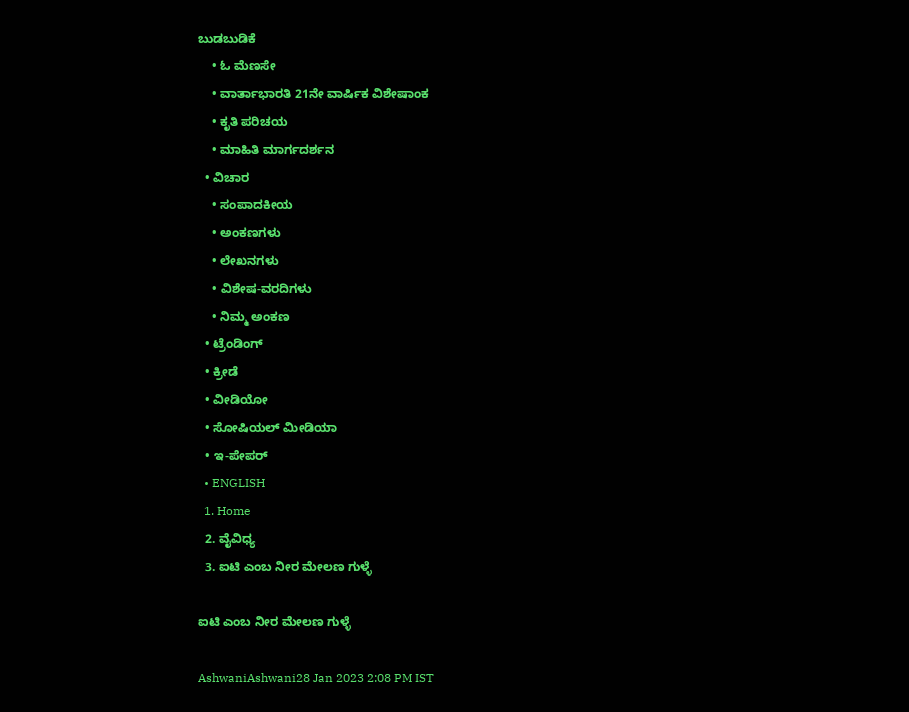ಬುಡಬುಡಿಕೆ
    • ಓ ಮೆಣಸೇ
    • ವಾರ್ತಾಭಾರತಿ 21ನೇ ವಾರ್ಷಿಕ ವಿಶೇಷಾಂಕ
    • ಕೃತಿ ಪರಿಚಯ
    • ಮಾಹಿತಿ ಮಾರ್ಗದರ್ಶನ
  • ವಿಚಾರ
    • ಸಂಪಾದಕೀಯ
    • ಅಂಕಣಗಳು
    • ಲೇಖನಗಳು
    • ವಿಶೇಷ-ವರದಿಗಳು
    • ನಿಮ್ಮ ಅಂಕಣ
  • ಟ್ರೆಂಡಿಂಗ್
  • ಕ್ರೀಡೆ
  • ವೀಡಿಯೋ
  • ಸೋಷಿಯಲ್ ಮೀಡಿಯಾ
  • ಇ-ಪೇಪರ್
  • ENGLISH
  1. Home
  2. ವೈವಿಧ್ಯ
  3. ಐಟಿ ಎಂಬ ನೀರ ಮೇಲಣ ಗುಳ್ಳೆ

ಐಟಿ ಎಂಬ ನೀರ ಮೇಲಣ ಗುಳ್ಳೆ

AshwaniAshwani28 Jan 2023 2:08 PM IST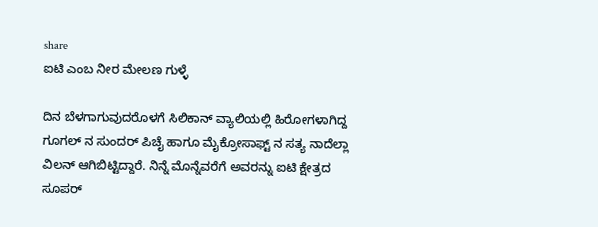share
ಐಟಿ ಎಂಬ ನೀರ ಮೇಲಣ ಗುಳ್ಳೆ

ದಿನ ಬೆಳಗಾಗುವುದರೊಳಗೆ ಸಿಲಿಕಾನ್ ವ್ಯಾಲಿಯಲ್ಲಿ ಹಿರೋಗಳಾಗಿದ್ದ ಗೂಗಲ್ ನ ಸುಂದರ್ ಪಿಚೈ ಹಾಗೂ ಮೈಕ್ರೋಸಾಫ್ಟ್ ನ ಸತ್ಯ ನಾದೆಲ್ಲಾ ವಿಲನ್ ಆಗಿಬಿಟ್ಟಿದ್ದಾರೆ. ನಿನ್ನೆ ಮೊನ್ನೆವರೆಗೆ ಅವರನ್ನು ಐಟಿ ಕ್ಷೇತ್ರದ ಸೂಪರ್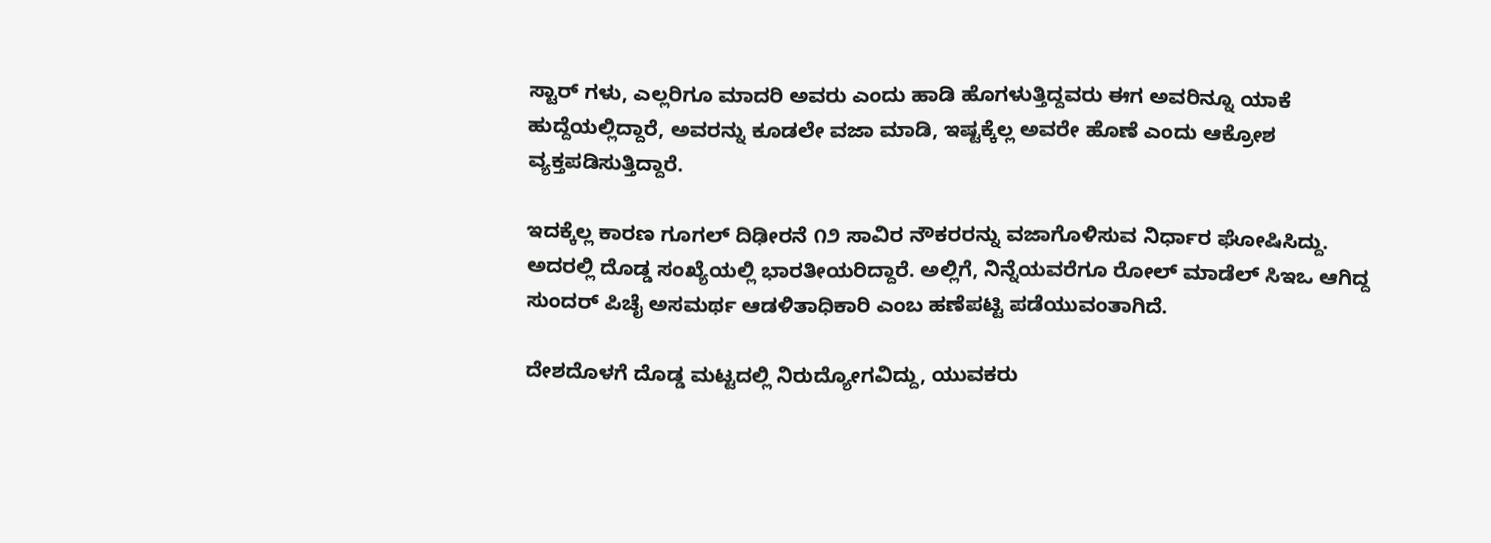ಸ್ಟಾರ್ ಗಳು, ಎಲ್ಲರಿಗೂ ಮಾದರಿ ಅವರು ಎಂದು ಹಾಡಿ ಹೊಗಳುತ್ತಿದ್ದವರು ಈಗ ಅವರಿನ್ನೂ ಯಾಕೆ ಹುದ್ದೆಯಲ್ಲಿದ್ದಾರೆ, ಅವರನ್ನು ಕೂಡಲೇ ವಜಾ ಮಾಡಿ, ಇಷ್ಟಕ್ಕೆಲ್ಲ ಅವರೇ ಹೊಣೆ ಎಂದು ಆಕ್ರೋಶ ವ್ಯಕ್ತಪಡಿಸುತ್ತಿದ್ದಾರೆ.

ಇದಕ್ಕೆಲ್ಲ ಕಾರಣ ಗೂಗಲ್ ದಿಢೀರನೆ ೧೨ ಸಾವಿರ ನೌಕರರನ್ನು ವಜಾಗೊಳಿಸುವ ನಿರ್ಧಾರ ಘೋಷಿಸಿದ್ದು. ಅದರಲ್ಲಿ ದೊಡ್ಡ ಸಂಖ್ಯೆಯಲ್ಲಿ ಭಾರತೀಯರಿದ್ದಾರೆ. ಅಲ್ಲಿಗೆ, ನಿನ್ನೆಯವರೆಗೂ ರೋಲ್ ಮಾಡೆಲ್ ಸಿಇಒ ಆಗಿದ್ದ ಸುಂದರ್ ಪಿಚೈ ಅಸಮರ್ಥ ಆಡಳಿತಾಧಿಕಾರಿ ಎಂಬ ಹಣೆಪಟ್ಟಿ ಪಡೆಯುವಂತಾಗಿದೆ.

ದೇಶದೊಳಗೆ ದೊಡ್ಡ ಮಟ್ಟದಲ್ಲಿ ನಿರುದ್ಯೋಗವಿದ್ದು, ಯುವಕರು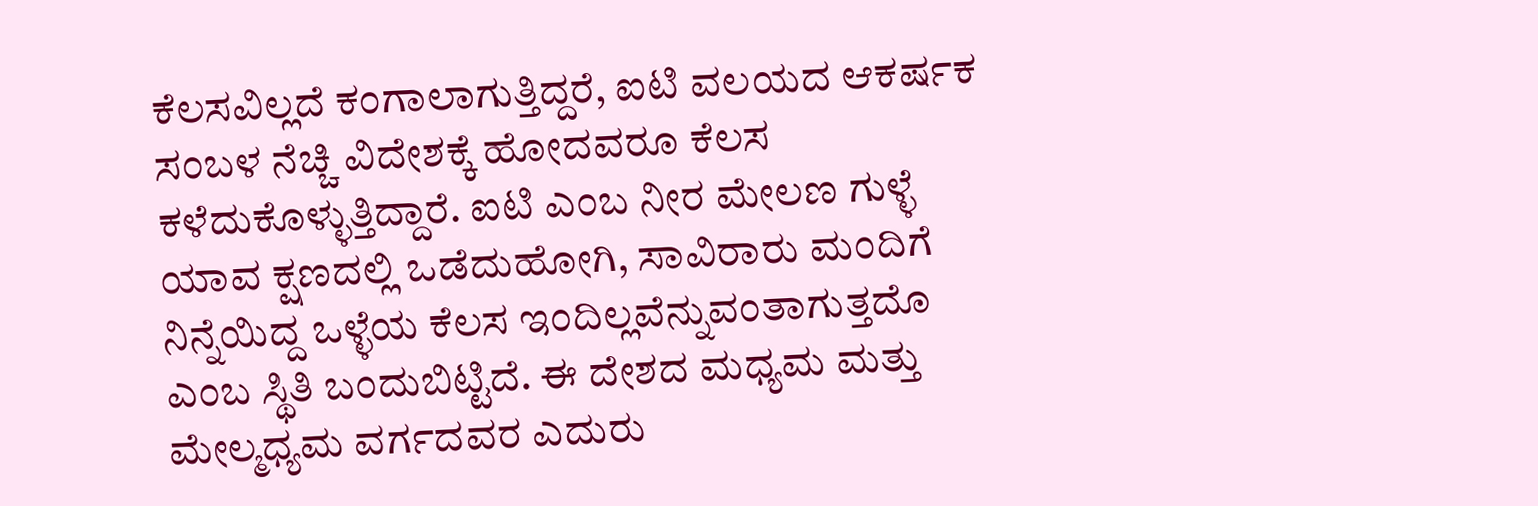ಕೆಲಸವಿಲ್ಲದೆ ಕಂಗಾಲಾಗುತ್ತಿದ್ದರೆ, ಐಟಿ ವಲಯದ ಆಕರ್ಷಕ ಸಂಬಳ ನೆಚ್ಚಿ ವಿದೇಶಕ್ಕೆ ಹೋದವರೂ ಕೆಲಸ ಕಳೆದುಕೊಳ್ಳುತ್ತಿದ್ದಾರೆ. ಐಟಿ ಎಂಬ ನೀರ ಮೇಲಣ ಗುಳ್ಳೆ ಯಾವ ಕ್ಷಣದಲ್ಲಿ ಒಡೆದುಹೋಗಿ, ಸಾವಿರಾರು ಮಂದಿಗೆ ನಿನ್ನೆಯಿದ್ದ ಒಳ್ಳೆಯ ಕೆಲಸ ಇಂದಿಲ್ಲವೆನ್ನುವಂತಾಗುತ್ತದೊ ಎಂಬ ಸ್ಥಿತಿ ಬಂದುಬಿಟ್ಟಿದೆ. ಈ ದೇಶದ ಮಧ್ಯಮ ಮತ್ತು ಮೇಲ್ಮಧ್ಯಮ ವರ್ಗದವರ ಎದುರು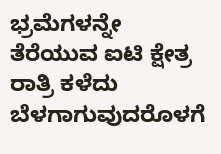ಭ್ರಮೆಗಳನ್ನೇ ತೆರೆಯುವ ಐಟಿ ಕ್ಷೇತ್ರ ರಾತ್ರಿ ಕಳೆದು ಬೆಳಗಾಗುವುದರೊಳಗೆ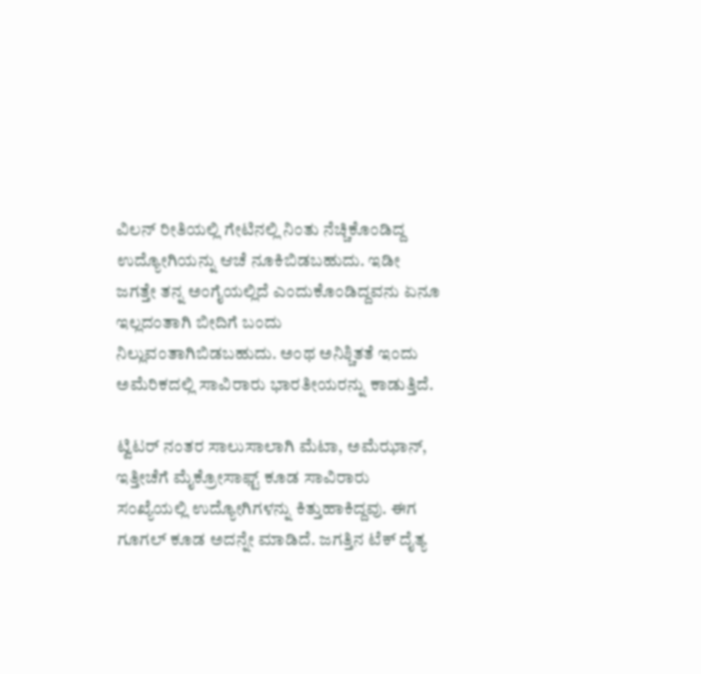ವಿಲನ್ ರೀತಿಯಲ್ಲಿ ಗೇಟಿನಲ್ಲಿ ನಿಂತು ನೆಚ್ಚಿಕೊಂಡಿದ್ದ ಉದ್ಯೋಗಿಯನ್ನು ಆಚೆ ನೂಕಿಬಿಡಬಹುದು. ಇಡೀ ಜಗತ್ತೇ ತನ್ನ ಅಂಗೈಯಲ್ಲಿದೆ ಎಂದುಕೊಂಡಿದ್ದವನು ಏನೂ ಇಲ್ಲದಂತಾಗಿ ಬೀದಿಗೆ ಬಂದು ನಿಲ್ಲುವಂತಾಗಿಬಿಡಬಹುದು. ಅಂಥ ಅನಿಶ್ಚಿತತೆ ಇಂದು ಅಮೆರಿಕದಲ್ಲಿ ಸಾವಿರಾರು ಭಾರತೀಯರನ್ನು ಕಾಡುತ್ತಿದೆ.

ಟ್ವಿಟರ್ ನಂತರ ಸಾಲುಸಾಲಾಗಿ ಮೆಟಾ, ಅಮೆಝಾನ್, ಇತ್ತೀಚೆಗೆ ಮೈಕ್ರೋಸಾಫ್ಟ್ ಕೂಡ ಸಾವಿರಾರು ಸಂಖ್ಯೆಯಲ್ಲಿ ಉದ್ಯೋಗಿಗಳನ್ನು ಕಿತ್ತುಹಾಕಿದ್ದವು. ಈಗ ಗೂಗಲ್ ಕೂಡ ಅದನ್ನೇ ಮಾಡಿದೆ. ಜಗತ್ತಿನ ಟೆಕ್ ದೈತ್ಯ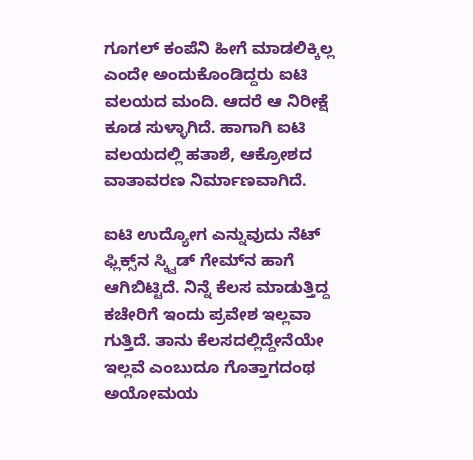ಗೂಗಲ್ ಕಂಪೆನಿ ಹೀಗೆ ಮಾಡಲಿಕ್ಕಿಲ್ಲ ಎಂದೇ ಅಂದುಕೊಂಡಿದ್ದರು ಐಟಿ ವಲಯದ ಮಂದಿ. ಆದರೆ ಆ ನಿರೀಕ್ಷೆ ಕೂಡ ಸುಳ್ಳಾಗಿದೆ. ಹಾಗಾಗಿ ಐಟಿ ವಲಯದಲ್ಲಿ ಹತಾಶೆ, ಆಕ್ರೋಶದ ವಾತಾವರಣ ನಿರ್ಮಾಣವಾಗಿದೆ.

ಐಟಿ ಉದ್ಯೋಗ ಎನ್ನುವುದು ನೆಟ್ ಫ್ಲಿಕ್ಸ್‌ನ ಸ್ಕ್ವಿಡ್ ಗೇಮ್‌ನ ಹಾಗೆ ಆಗಿಬಿಟ್ಟಿದೆ. ನಿನ್ನೆ ಕೆಲಸ ಮಾಡುತ್ತಿದ್ದ ಕಚೇರಿಗೆ ಇಂದು ಪ್ರವೇಶ ಇಲ್ಲವಾ ಗುತ್ತಿದೆ. ತಾನು ಕೆಲಸದಲ್ಲಿದ್ದೇನೆಯೇ ಇಲ್ಲವೆ ಎಂಬುದೂ ಗೊತ್ತಾಗದಂಥ ಅಯೋಮಯ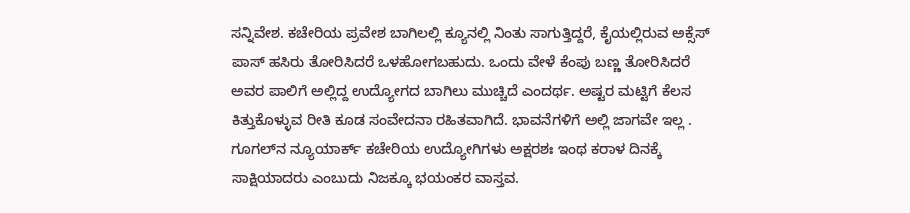ಸನ್ನಿವೇಶ. ಕಚೇರಿಯ ಪ್ರವೇಶ ಬಾಗಿಲಲ್ಲಿ ಕ್ಯೂನಲ್ಲಿ ನಿಂತು ಸಾಗುತ್ತಿದ್ದರೆ, ಕೈಯಲ್ಲಿರುವ ಅಕ್ಸೆಸ್ ಪಾಸ್ ಹಸಿರು ತೋರಿಸಿದರೆ ಒಳಹೋಗಬಹುದು. ಒಂದು ವೇಳೆ ಕೆಂಪು ಬಣ್ಣ ತೋರಿಸಿದರೆ ಅವರ ಪಾಲಿಗೆ ಅಲ್ಲಿದ್ದ ಉದ್ಯೋಗದ ಬಾಗಿಲು ಮುಚ್ಚಿದೆ ಎಂದರ್ಥ. ಅಷ್ಟರ ಮಟ್ಟಿಗೆ ಕೆಲಸ ಕಿತ್ತುಕೊಳ್ಳುವ ರೀತಿ ಕೂಡ ಸಂವೇದನಾ ರಹಿತವಾಗಿದೆ. ಭಾವನೆಗಳಿಗೆ ಅಲ್ಲಿ ಜಾಗವೇ ಇಲ್ಲ . ಗೂಗಲ್‌ನ ನ್ಯೂಯಾರ್ಕ್ ಕಚೇರಿಯ ಉದ್ಯೋಗಿಗಳು ಅಕ್ಷರಶಃ ಇಂಥ ಕರಾಳ ದಿನಕ್ಕೆ ಸಾಕ್ಷಿಯಾದರು ಎಂಬುದು ನಿಜಕ್ಕೂ ಭಯಂಕರ ವಾಸ್ತವ.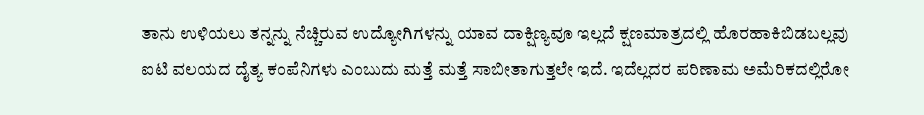ತಾನು ಉಳಿಯಲು ತನ್ನನ್ನು ನೆಚ್ಚಿರುವ ಉದ್ಯೋಗಿಗಳನ್ನು ಯಾವ ದಾಕ್ಷಿಣ್ಯವೂ ಇಲ್ಲದೆ ಕ್ಷಣಮಾತ್ರದಲ್ಲಿ ಹೊರಹಾಕಿಬಿಡಬಲ್ಲವು ಐಟಿ ವಲಯದ ದೈತ್ಯ ಕಂಪೆನಿಗಳು ಎಂಬುದು ಮತ್ತೆ ಮತ್ತೆ ಸಾಬೀತಾಗುತ್ತಲೇ ಇದೆ. ಇದೆಲ್ಲದರ ಪರಿಣಾಮ ಅಮೆರಿಕದಲ್ಲಿರೋ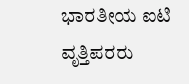ಭಾರತೀಯ ಐಟಿ ವೃತ್ತಿಪರರು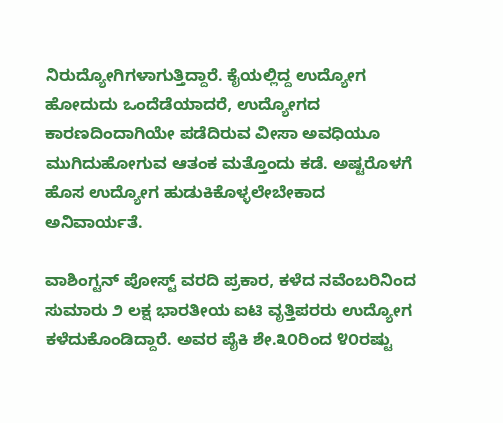ನಿರುದ್ಯೋಗಿಗಳಾಗುತ್ತಿದ್ದಾರೆ. ಕೈಯಲ್ಲಿದ್ದ ಉದ್ಯೋಗ ಹೋದುದು ಒಂದೆಡೆಯಾದರೆ, ಉದ್ಯೋಗದ ಕಾರಣದಿಂದಾಗಿಯೇ ಪಡೆದಿರುವ ವೀಸಾ ಅವಧಿಯೂ ಮುಗಿದುಹೋಗುವ ಆತಂಕ ಮತ್ತೊಂದು ಕಡೆ. ಅಷ್ಟರೊಳಗೆ ಹೊಸ ಉದ್ಯೋಗ ಹುಡುಕಿಕೊಳ್ಳಲೇಬೇಕಾದ ಅನಿವಾರ್ಯತೆ.

ವಾಶಿಂಗ್ಟನ್ ಪೋಸ್ಟ್ ವರದಿ ಪ್ರಕಾರ, ಕಳೆದ ನವೆಂಬರಿನಿಂದ ಸುಮಾರು ೨ ಲಕ್ಷ ಭಾರತೀಯ ಐಟಿ ವೃತ್ತಿಪರರು ಉದ್ಯೋಗ ಕಳೆದುಕೊಂಡಿದ್ದಾರೆ. ಅವರ ಪೈಕಿ ಶೇ.೩೦ರಿಂದ ೪೦ರಷ್ಟು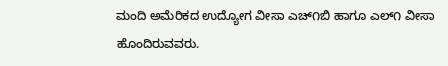ಮಂದಿ ಅಮೆರಿಕದ ಉದ್ಯೋಗ ವೀಸಾ ಎಚ್‌೧ಬಿ ಹಾಗೂ ಎಲ್‌೧ ವೀಸಾ ಹೊಂದಿರುವವರು.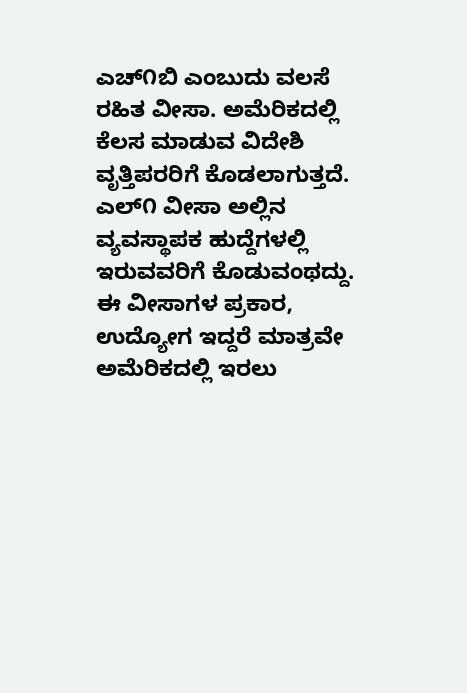ಎಚ್‌೧ಬಿ ಎಂಬುದು ವಲಸೆ ರಹಿತ ವೀಸಾ. ಅಮೆರಿಕದಲ್ಲಿ ಕೆಲಸ ಮಾಡುವ ವಿದೇಶಿ ವೃತ್ತಿಪರರಿಗೆ ಕೊಡಲಾಗುತ್ತದೆ. ಎಲ್‌೧ ವೀಸಾ ಅಲ್ಲಿನ ವ್ಯವಸ್ಥಾಪಕ ಹುದ್ದೆಗಳಲ್ಲಿ ಇರುವವರಿಗೆ ಕೊಡುವಂಥದ್ದು. ಈ ವೀಸಾಗಳ ಪ್ರಕಾರ, ಉದ್ಯೋಗ ಇದ್ದರೆ ಮಾತ್ರವೇ ಅಮೆರಿಕದಲ್ಲಿ ಇರಲು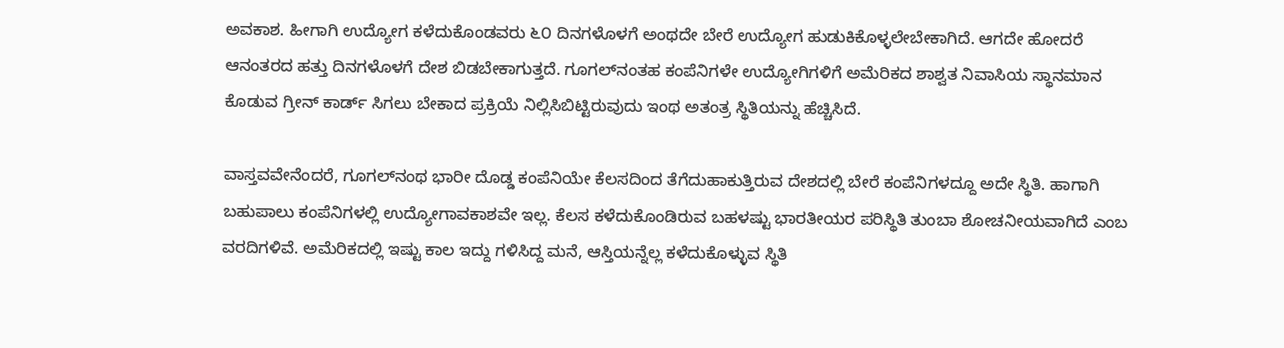ಅವಕಾಶ. ಹೀಗಾಗಿ ಉದ್ಯೋಗ ಕಳೆದುಕೊಂಡವರು ೬೦ ದಿನಗಳೊಳಗೆ ಅಂಥದೇ ಬೇರೆ ಉದ್ಯೋಗ ಹುಡುಕಿಕೊಳ್ಳಲೇಬೇಕಾಗಿದೆ. ಆಗದೇ ಹೋದರೆ ಆನಂತರದ ಹತ್ತು ದಿನಗಳೊಳಗೆ ದೇಶ ಬಿಡಬೇಕಾಗುತ್ತದೆ. ಗೂಗಲ್‌ನಂತಹ ಕಂಪೆನಿಗಳೇ ಉದ್ಯೋಗಿಗಳಿಗೆ ಅಮೆರಿಕದ ಶಾಶ್ವತ ನಿವಾಸಿಯ ಸ್ಥಾನಮಾನ ಕೊಡುವ ಗ್ರೀನ್ ಕಾರ್ಡ್ ಸಿಗಲು ಬೇಕಾದ ಪ್ರಕ್ರಿಯೆ ನಿಲ್ಲಿಸಿಬಿಟ್ಟಿರುವುದು ಇಂಥ ಅತಂತ್ರ ಸ್ಥಿತಿಯನ್ನು ಹೆಚ್ಚಿಸಿದೆ.

ವಾಸ್ತವವೇನೆಂದರೆ, ಗೂಗಲ್‌ನಂಥ ಭಾರೀ ದೊಡ್ಡ ಕಂಪೆನಿಯೇ ಕೆಲಸದಿಂದ ತೆಗೆದುಹಾಕುತ್ತಿರುವ ದೇಶದಲ್ಲಿ ಬೇರೆ ಕಂಪೆನಿಗಳದ್ದೂ ಅದೇ ಸ್ಥಿತಿ. ಹಾಗಾಗಿ ಬಹುಪಾಲು ಕಂಪೆನಿಗಳಲ್ಲಿ ಉದ್ಯೋಗಾವಕಾಶವೇ ಇಲ್ಲ. ಕೆಲಸ ಕಳೆದುಕೊಂಡಿರುವ ಬಹಳಷ್ಟು ಭಾರತೀಯರ ಪರಿಸ್ಥಿತಿ ತುಂಬಾ ಶೋಚನೀಯವಾಗಿದೆ ಎಂಬ ವರದಿಗಳಿವೆ. ಅಮೆರಿಕದಲ್ಲಿ ಇಷ್ಟು ಕಾಲ ಇದ್ದು ಗಳಿಸಿದ್ದ ಮನೆ, ಆಸ್ತಿಯನ್ನೆಲ್ಲ ಕಳೆದುಕೊಳ್ಳುವ ಸ್ಥಿತಿ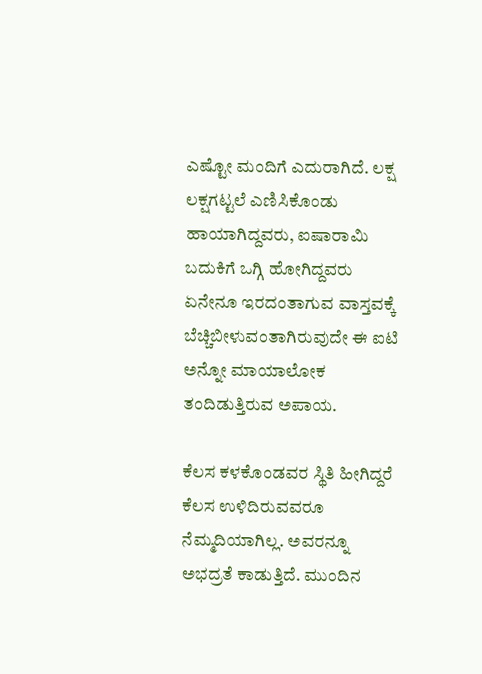ಎಷ್ಟೋ ಮಂದಿಗೆ ಎದುರಾಗಿದೆ. ಲಕ್ಷ ಲಕ್ಷಗಟ್ಟಲೆ ಎಣಿಸಿಕೊಂಡು ಹಾಯಾಗಿದ್ದವರು, ಐಷಾರಾಮಿ ಬದುಕಿಗೆ ಒಗ್ಗಿ ಹೋಗಿದ್ದವರು ಏನೇನೂ ಇರದಂತಾಗುವ ವಾಸ್ತವಕ್ಕೆ ಬೆಚ್ಚಿಬೀಳುವಂತಾಗಿರುವುದೇ ಈ ಐಟಿ ಅನ್ನೋ ಮಾಯಾಲೋಕ ತಂದಿಡುತ್ತಿರುವ ಅಪಾಯ.

ಕೆಲಸ ಕಳಕೊಂಡವರ ಸ್ಥಿತಿ ಹೀಗಿದ್ದರೆ ಕೆಲಸ ಉಳಿದಿರುವವರೂ ನೆಮ್ಮದಿಯಾಗಿಲ್ಲ. ಅವರನ್ನೂ ಅಭದ್ರತೆ ಕಾಡುತ್ತಿದೆ. ಮುಂದಿನ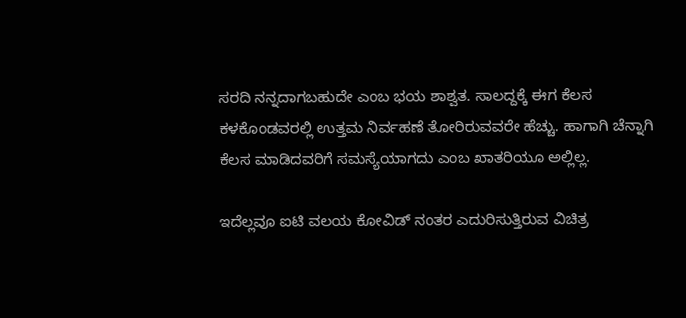ಸರದಿ ನನ್ನದಾಗಬಹುದೇ ಎಂಬ ಭಯ ಶಾಶ್ವತ. ಸಾಲದ್ದಕ್ಕೆ ಈಗ ಕೆಲಸ ಕಳಕೊಂಡವರಲ್ಲಿ ಉತ್ತಮ ನಿರ್ವಹಣೆ ತೋರಿರುವವರೇ ಹೆಚ್ಚು. ಹಾಗಾಗಿ ಚೆನ್ನಾಗಿ ಕೆಲಸ ಮಾಡಿದವರಿಗೆ ಸಮಸ್ಯೆಯಾಗದು ಎಂಬ ಖಾತರಿಯೂ ಅಲ್ಲಿಲ್ಲ.

ಇದೆಲ್ಲವೂ ಐಟಿ ವಲಯ ಕೋವಿಡ್ ನಂತರ ಎದುರಿಸುತ್ತಿರುವ ವಿಚಿತ್ರ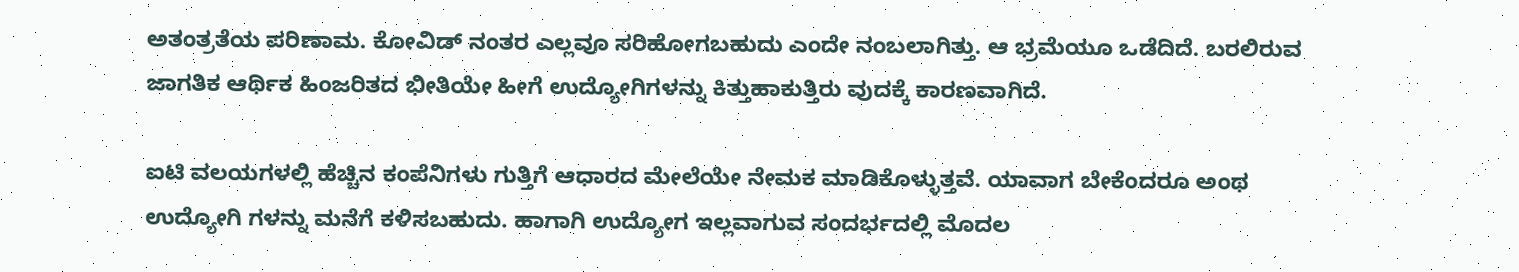ಅತಂತ್ರತೆಯ ಪರಿಣಾಮ. ಕೋವಿಡ್ ನಂತರ ಎಲ್ಲವೂ ಸರಿಹೋಗಬಹುದು ಎಂದೇ ನಂಬಲಾಗಿತ್ತು. ಆ ಭ್ರಮೆಯೂ ಒಡೆದಿದೆ. ಬರಲಿರುವ ಜಾಗತಿಕ ಆರ್ಥಿಕ ಹಿಂಜರಿತದ ಭೀತಿಯೇ ಹೀಗೆ ಉದ್ಯೋಗಿಗಳನ್ನು ಕಿತ್ತುಹಾಕುತ್ತಿರು ವುದಕ್ಕೆ ಕಾರಣವಾಗಿದೆ.

ಐಟಿ ವಲಯಗಳಲ್ಲಿ ಹೆಚ್ಚಿನ ಕಂಪೆನಿಗಳು ಗುತ್ತಿಗೆ ಆಧಾರದ ಮೇಲೆಯೇ ನೇಮಕ ಮಾಡಿಕೊಳ್ಳುತ್ತವೆ. ಯಾವಾಗ ಬೇಕೆಂದರೂ ಅಂಥ ಉದ್ಯೋಗಿ ಗಳನ್ನು ಮನೆಗೆ ಕಳಿಸಬಹುದು. ಹಾಗಾಗಿ ಉದ್ಯೋಗ ಇಲ್ಲವಾಗುವ ಸಂದರ್ಭದಲ್ಲಿ ಮೊದಲ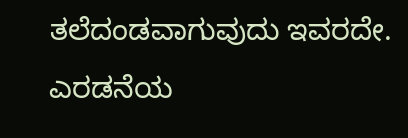ತಲೆದಂಡವಾಗುವುದು ಇವರದೇ. ಎರಡನೆಯ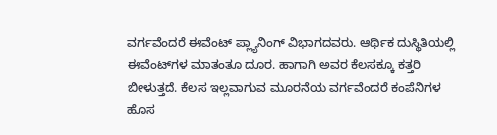ವರ್ಗವೆಂದರೆ ಈವೆಂಟ್ ಪ್ಲ್ಯಾನಿಂಗ್ ವಿಭಾಗದವರು. ಆರ್ಥಿಕ ದುಸ್ಥಿತಿಯಲ್ಲಿ ಈವೆಂಟ್‌ಗಳ ಮಾತಂತೂ ದೂರ. ಹಾಗಾಗಿ ಅವರ ಕೆಲಸಕ್ಕೂ ಕತ್ತರಿ ಬೀಳುತ್ತದೆ. ಕೆಲಸ ಇಲ್ಲವಾಗುವ ಮೂರನೆಯ ವರ್ಗವೆಂದರೆ ಕಂಪೆನಿಗಳ ಹೊಸ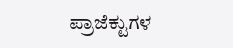ಪ್ರಾಜೆಕ್ಟುಗಳ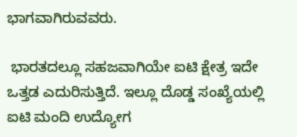ಭಾಗವಾಗಿರುವವರು.

 ಭಾರತದಲ್ಲೂ ಸಹಜವಾಗಿಯೇ ಐಟಿ ಕ್ಷೇತ್ರ ಇದೇ ಒತ್ತಡ ಎದುರಿಸುತ್ತಿದೆ. ಇಲ್ಲೂ ದೊಡ್ಡ ಸಂಖ್ಯೆಯಲ್ಲಿ ಐಟಿ ಮಂದಿ ಉದ್ಯೋಗ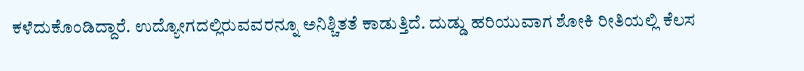ಕಳೆದುಕೊಂಡಿದ್ದಾರೆ. ಉದ್ಯೋಗದಲ್ಲಿರುವವರನ್ನೂ ಅನಿಶ್ಚಿತತೆ ಕಾಡುತ್ತಿದೆ. ದುಡ್ಡು ಹರಿಯುವಾಗ ಶೋಕಿ ರೀತಿಯಲ್ಲಿ ಕೆಲಸ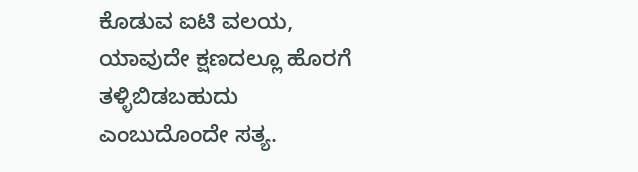ಕೊಡುವ ಐಟಿ ವಲಯ, ಯಾವುದೇ ಕ್ಷಣದಲ್ಲೂ ಹೊರಗೆ ತಳ್ಳಿಬಿಡಬಹುದು ಎಂಬುದೊಂದೇ ಸತ್ಯ.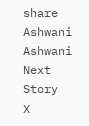share
Ashwani
Ashwani
Next Story
X